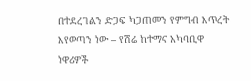በተደረገልን ድጋፍ ካጋጠመን የምግብ እጥረት እየወጣን ነው – የሽሬ ከተማና አካባቢዋ ነዋሪዎች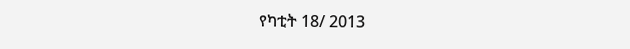የካቲት 18/ 2013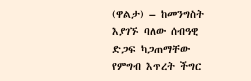(ዋልታ) – ከመንግስት እያገኙ ባለው ሰብዓዊ ድጋፍ ካጋጠማቸው የምግብ እጥረት ችግር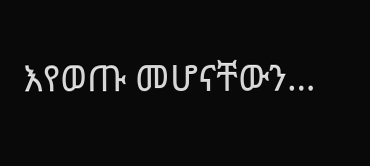እየወጡ መሆናቸውን…